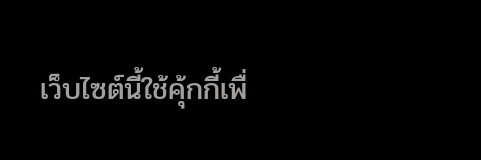เว็บไซต์นี้ใช้คุ้กกี้เพื่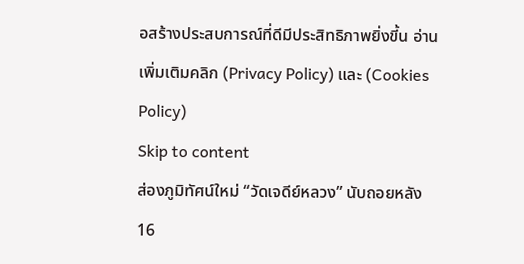อสร้างประสบการณ์ที่ดีมีประสิทธิภาพยิ่งขี้น อ่านเพิ่มเติมคลิก (Privacy Policy) และ (Cookies Policy)
Skip to content
ส่องภูมิทัศน์ใหม่ “วัดเจดีย์หลวง” นับถอยหลัง 16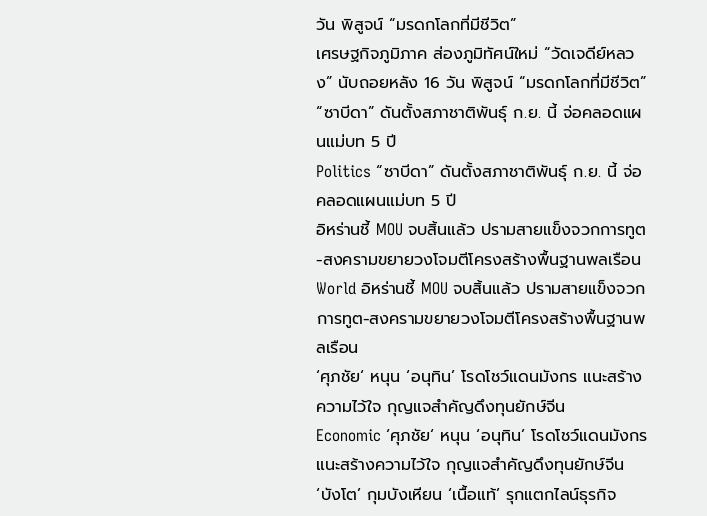วัน พิสูจน์ “มรดกโลกที่มีชีวิต”
เศรษฐกิจภูมิภาค ส่องภูมิทัศน์ใหม่ “วัดเจดีย์หลวง” นับถอยหลัง 16 วัน พิสูจน์ “มรดกโลกที่มีชีวิต”
“ซาบีดา” ดันตั้งสภาชาติพันธุ์ ก.ย. นี้ จ่อคลอดแผนแม่บท 5 ปี
Politics “ซาบีดา” ดันตั้งสภาชาติพันธุ์ ก.ย. นี้ จ่อคลอดแผนแม่บท 5 ปี
อิหร่านชี้ MOU จบสิ้นแล้ว ปรามสายแข็งจวกการทูต-สงครามขยายวงโจมตีโครงสร้างพื้นฐานพลเรือน
World อิหร่านชี้ MOU จบสิ้นแล้ว ปรามสายแข็งจวกการทูต-สงครามขยายวงโจมตีโครงสร้างพื้นฐานพลเรือน
‘ศุภชัย‘ หนุน ‘อนุทิน’ โรดโชว์แดนมังกร แนะสร้างความไว้ใจ กุญแจสำคัญดึงทุนยักษ์จีน
Economic ‘ศุภชัย‘ หนุน ‘อนุทิน’ โรดโชว์แดนมังกร แนะสร้างความไว้ใจ กุญแจสำคัญดึงทุนยักษ์จีน
‘บังโต’ กุมบังเหียน ‘เนื้อแท้’ รุกแตกไลน์ธุรกิจ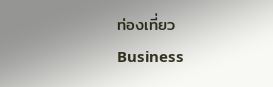ท่องเที่ยว
Business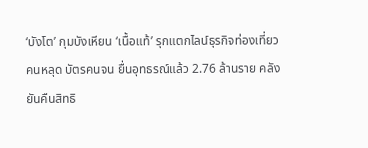‘บังโต’ กุมบังเหียน ‘เนื้อแท้’ รุกแตกไลน์ธุรกิจท่องเที่ยว
คนหลุด บัตรคนจน ยื่นอุทธรณ์แล้ว 2.76 ล้านราย คลังยันคืนสิทธิ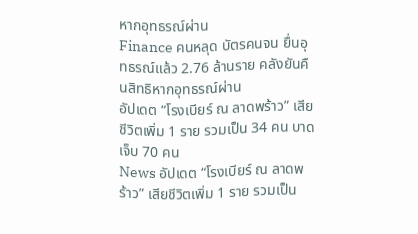หากอุทธรณ์ผ่าน
Finance คนหลุด บัตรคนจน ยื่นอุทธรณ์แล้ว 2.76 ล้านราย คลังยันคืนสิทธิหากอุทธรณ์ผ่าน
อัปเดต “โรงเบียร์ ณ ลาดพร้าว” เสียชีวิตเพิ่ม 1 ราย รวมเป็น 34 คน บาดเจ็บ 70 คน
News อัปเดต “โรงเบียร์ ณ ลาดพร้าว” เสียชีวิตเพิ่ม 1 ราย รวมเป็น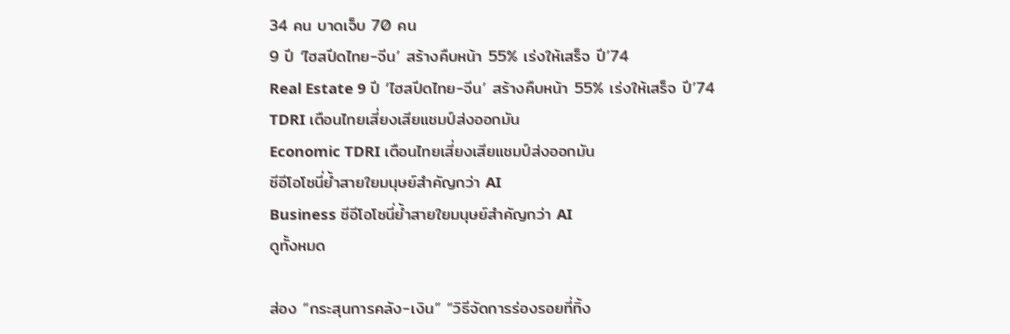34 คน บาดเจ็บ 70 คน
9 ปี ‘ไฮสปีดไทย-จีน’ สร้างคืบหน้า 55% เร่งให้เสร็จ ปี’74
Real Estate 9 ปี ‘ไฮสปีดไทย-จีน’ สร้างคืบหน้า 55% เร่งให้เสร็จ ปี’74
TDRI เตือนไทยเสี่ยงเสียแชมป์ส่งออกมัน
Economic TDRI เตือนไทยเสี่ยงเสียแชมป์ส่งออกมัน
ซีอีโอโซนี่ย้ำสายใยมนุษย์สำคัญกว่า AI
Business ซีอีโอโซนี่ย้ำสายใยมนุษย์สำคัญกว่า AI
ดูทั้งหมด

ส่อง “กระสุนการคลัง-เงิน” “วิธีจัดการร่องรอยที่ทิ้ง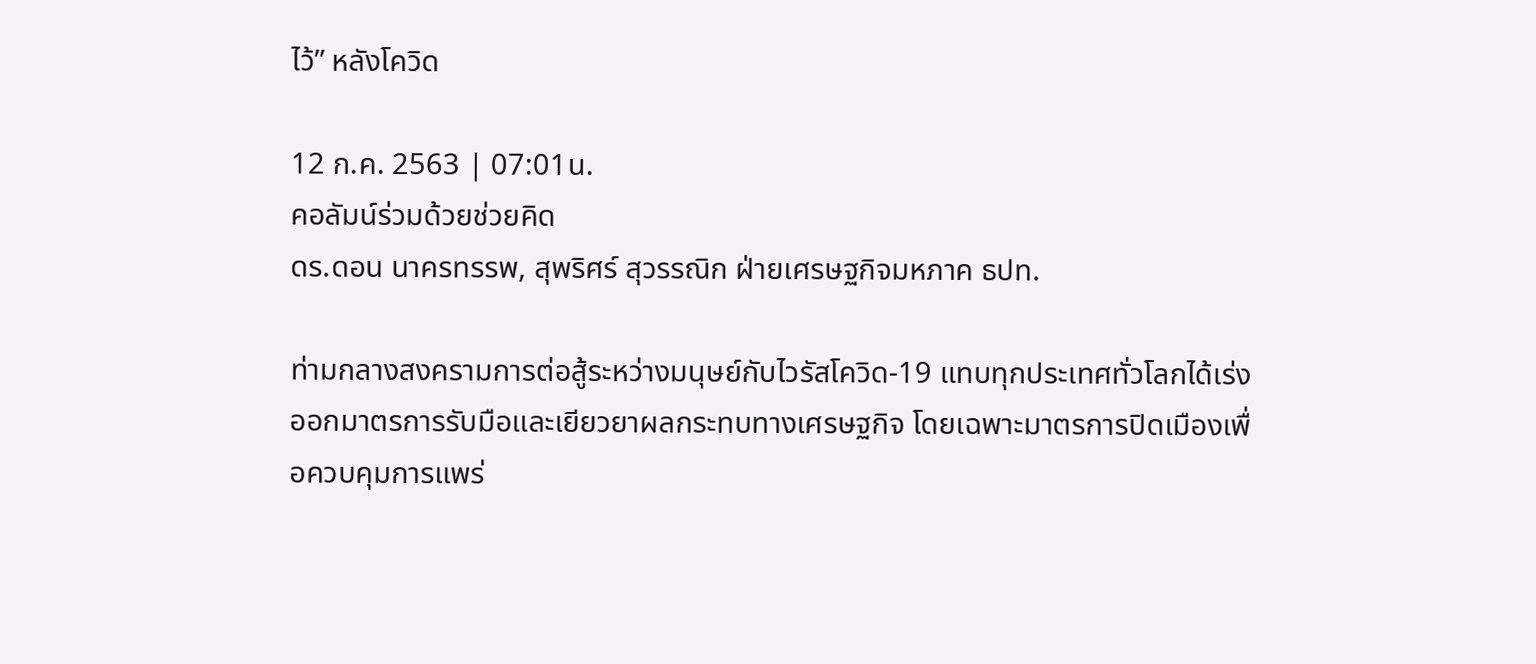ไว้” หลังโควิด

12 ก.ค. 2563 | 07:01น.
คอลัมน์ร่วมด้วยช่วยคิด
ดร.ดอน นาครทรรพ, สุพริศร์ สุวรรณิก ฝ่ายเศรษฐกิจมหภาค ธปท.

ท่ามกลางสงครามการต่อสู้ระหว่างมนุษย์กับไวรัสโควิด-19 แทบทุกประเทศทั่วโลกได้เร่งออกมาตรการรับมือและเยียวยาผลกระทบทางเศรษฐกิจ โดยเฉพาะมาตรการปิดเมืองเพื่อควบคุมการแพร่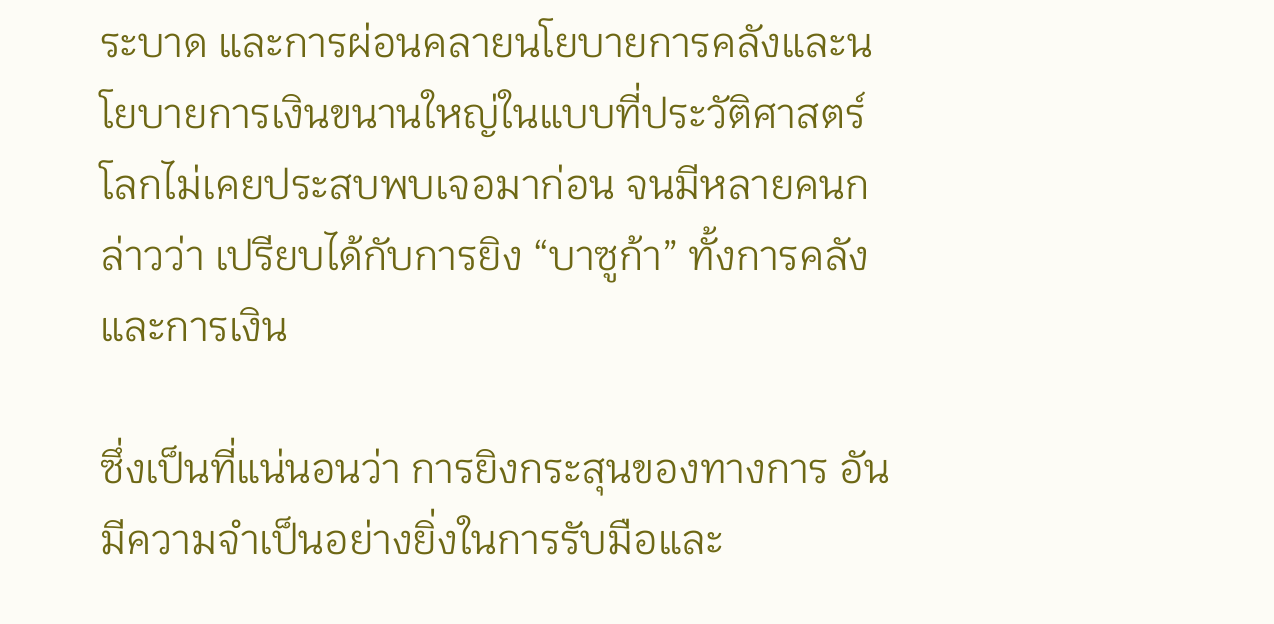ระบาด และการผ่อนคลายนโยบายการคลังและนโยบายการเงินขนานใหญ่ในแบบที่ประวัติศาสตร์โลกไม่เคยประสบพบเจอมาก่อน จนมีหลายคนกล่าวว่า เปรียบได้กับการยิง “บาซูก้า” ทั้งการคลังและการเงิน

ซึ่งเป็นที่แน่นอนว่า การยิงกระสุนของทางการ อันมีความจำเป็นอย่างยิ่งในการรับมือและ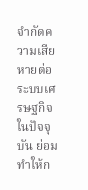จำกัดความเสียหายต่อระบบเศรษฐกิจในปัจจุบัน ย่อมทำให้ก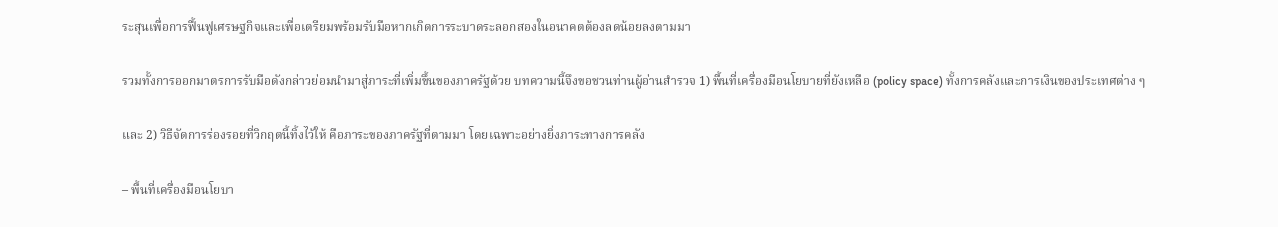ระสุนเพื่อการฟื้นฟูเศรษฐกิจและเพื่อเตรียมพร้อมรับมือหากเกิดการระบาดระลอกสองในอนาคตต้องลดน้อยลงตามมา

รวมทั้งการออกมาตรการรับมือดังกล่าวย่อมนำมาสู่ภาระที่เพิ่มขึ้นของภาครัฐด้วย บทความนี้จึงขอชวนท่านผู้อ่านสำรวจ 1) พื้นที่เครื่องมือนโยบายที่ยังเหลือ (policy space) ทั้งการคลังและการเงินของประเทศต่าง ๆ

และ 2) วิธีจัดการร่องรอยที่วิกฤตนี้ทิ้งไว้ให้ คือภาระของภาครัฐที่ตามมา โดยเฉพาะอย่างยิ่งภาระทางการคลัง

– พื้นที่เครื่องมือนโยบา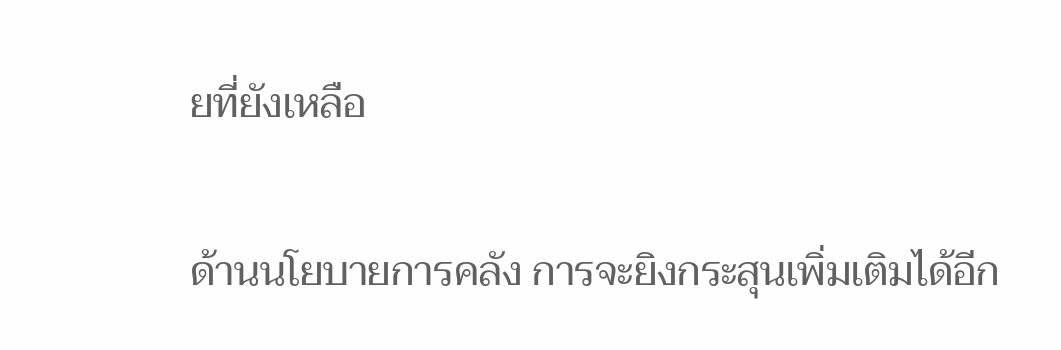ยที่ยังเหลือ

ด้านนโยบายการคลัง การจะยิงกระสุนเพิ่มเติมได้อีก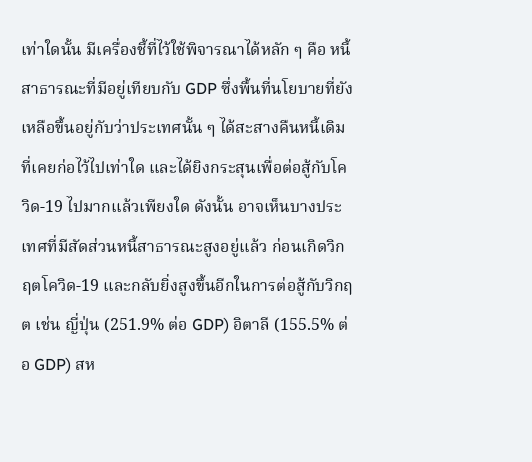เท่าใดนั้น มีเครื่องชี้ที่ไว้ใช้พิจารณาได้หลัก ๆ คือ หนี้สาธารณะที่มีอยู่เทียบกับ GDP ซึ่งพื้นที่นโยบายที่ยังเหลือขึ้นอยู่กับว่าประเทศนั้น ๆ ได้สะสางคืนหนี้เดิมที่เคยก่อไว้ไปเท่าใด และได้ยิงกระสุนเพื่อต่อสู้กับโควิด-19 ไปมากแล้วเพียงใด ดังนั้น อาจเห็นบางประเทศที่มีสัดส่วนหนี้สาธารณะสูงอยู่แล้ว ก่อนเกิดวิกฤตโควิด-19 และกลับยิ่งสูงขึ้นอีกในการต่อสู้กับวิกฤต เช่น ญี่ปุ่น (251.9% ต่อ GDP) อิตาลี (155.5% ต่อ GDP) สห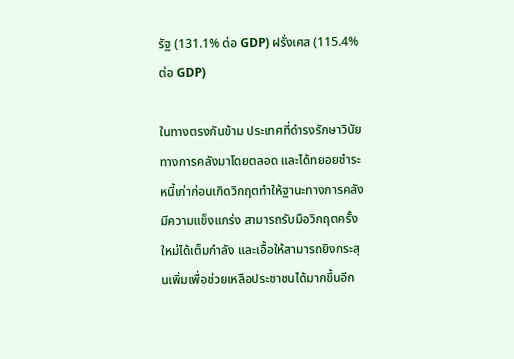รัฐ (131.1% ต่อ GDP) ฝรั่งเศส (115.4% ต่อ GDP)

ในทางตรงกันข้าม ประเทศที่ดำรงรักษาวินัยทางการคลังมาโดยตลอด และได้ทยอยชำระหนี้เก่าก่อนเกิดวิกฤตทำให้ฐานะทางการคลังมีความแข็งแกร่ง สามารถรับมือวิกฤตครั้งใหม่ได้เต็มกำลัง และเอื้อให้สามารถยิงกระสุนเพิ่มเพื่อช่วยเหลือประชาชนได้มากขึ้นอีก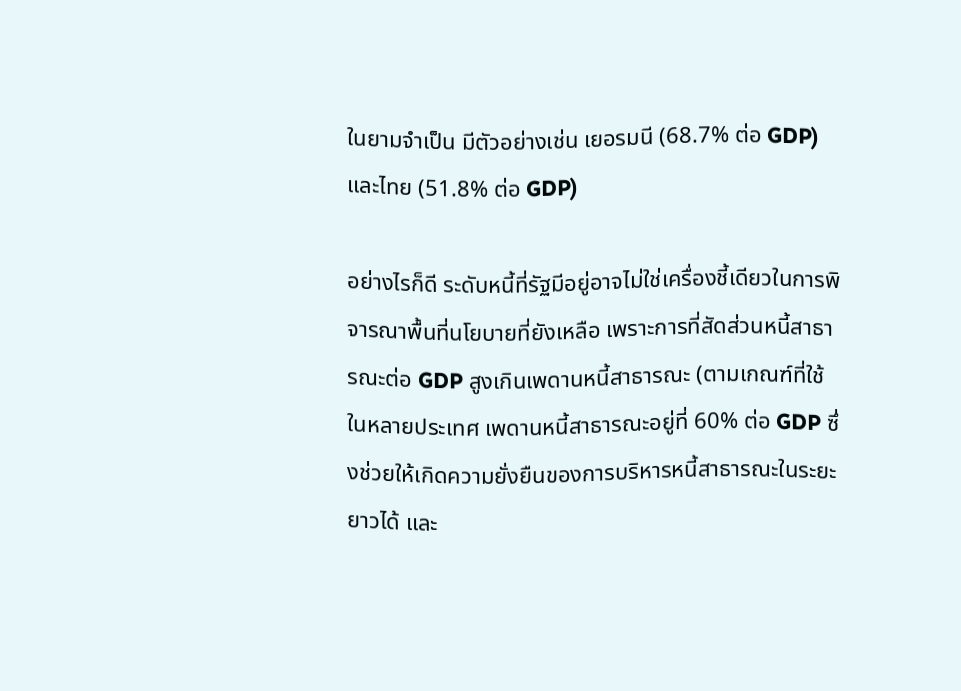ในยามจำเป็น มีตัวอย่างเช่น เยอรมนี (68.7% ต่อ GDP) และไทย (51.8% ต่อ GDP)

อย่างไรก็ดี ระดับหนี้ที่รัฐมีอยู่อาจไม่ใช่เครื่องชี้เดียวในการพิจารณาพื้นที่นโยบายที่ยังเหลือ เพราะการที่สัดส่วนหนี้สาธารณะต่อ GDP สูงเกินเพดานหนี้สาธารณะ (ตามเกณฑ์ที่ใช้ในหลายประเทศ เพดานหนี้สาธารณะอยู่ที่ 60% ต่อ GDP ซึ่งช่วยให้เกิดความยั่งยืนของการบริหารหนี้สาธารณะในระยะยาวได้ และ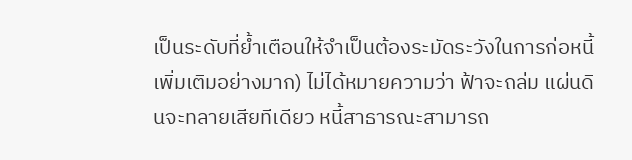เป็นระดับที่ย้ำเตือนให้จำเป็นต้องระมัดระวังในการก่อหนี้เพิ่มเติมอย่างมาก) ไม่ได้หมายความว่า ฟ้าจะถล่ม แผ่นดินจะทลายเสียทีเดียว หนี้สาธารณะสามารถ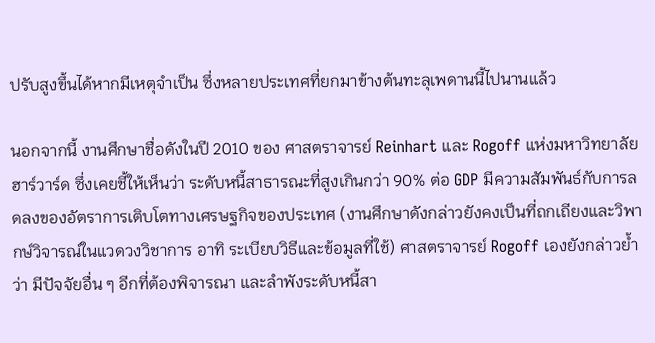ปรับสูงขึ้นได้หากมีเหตุจำเป็น ซึ่งหลายประเทศที่ยกมาข้างต้นทะลุเพดานนี้ไปนานแล้ว

นอกจากนี้ งานศึกษาชื่อดังในปี 2010 ของ ศาสตราจารย์ Reinhart และ Rogoff แห่งมหาวิทยาลัยฮาร์วาร์ด ซึ่งเคยชี้ให้เห็นว่า ระดับหนี้สาธารณะที่สูงเกินกว่า 90% ต่อ GDP มีความสัมพันธ์กับการลดลงของอัตราการเติบโตทางเศรษฐกิจของประเทศ (งานศึกษาดังกล่าวยังคงเป็นที่ถกเถียงและวิพากษ์วิจารณ์ในแวดวงวิชาการ อาทิ ระเบียบวิธีและข้อมูลที่ใช้) ศาสตราจารย์ Rogoff เองยังกล่าวย้ำว่า มีปัจจัยอื่น ๆ อีกที่ต้องพิจารณา และลำพังระดับหนี้สา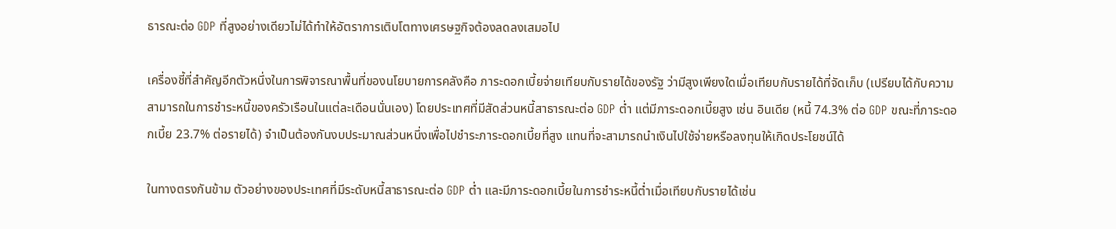ธารณะต่อ GDP ที่สูงอย่างเดียวไม่ได้ทำให้อัตราการเติบโตทางเศรษฐกิจต้องลดลงเสมอไป

เครื่องชี้ที่สำคัญอีกตัวหนึ่งในการพิจารณาพื้นที่ของนโยบายการคลังคือ ภาระดอกเบี้ยจ่ายเทียบกับรายได้ของรัฐ ว่ามีสูงเพียงใดเมื่อเทียบกับรายได้ที่จัดเก็บ (เปรียบได้กับความสามารถในการชำระหนี้ของครัวเรือนในแต่ละเดือนนั่นเอง) โดยประเทศที่มีสัดส่วนหนี้สาธารณะต่อ GDP ต่ำ แต่มีภาระดอกเบี้ยสูง เช่น อินเดีย (หนี้ 74.3% ต่อ GDP ขณะที่ภาระดอกเบี้ย 23.7% ต่อรายได้) จำเป็นต้องกันงบประมาณส่วนหนึ่งเพื่อไปชำระภาระดอกเบี้ยที่สูง แทนที่จะสามารถนำเงินไปใช้จ่ายหรือลงทุนให้เกิดประโยชน์ได้

ในทางตรงกันข้าม ตัวอย่างของประเทศที่มีระดับหนี้สาธารณะต่อ GDP ต่ำ และมีภาระดอกเบี้ยในการชำระหนี้ต่ำเมื่อเทียบกับรายได้เช่น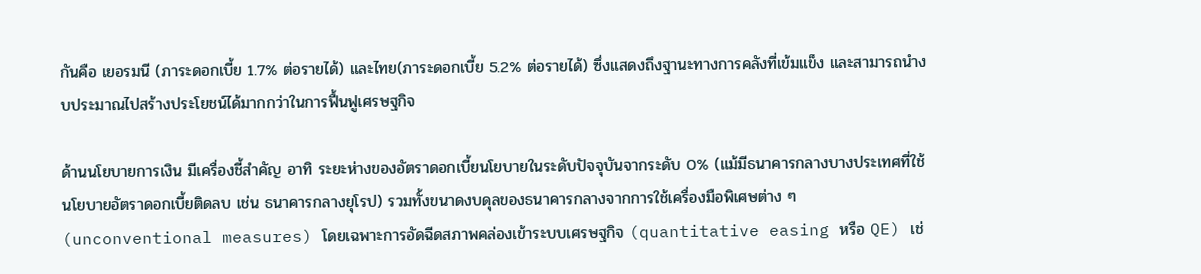กันคือ เยอรมนี (ภาระดอกเบี้ย 1.7% ต่อรายได้) และไทย(ภาระดอกเบี้ย 5.2% ต่อรายได้) ซึ่งแสดงถึงฐานะทางการคลังที่เข้มแข็ง และสามารถนำงบประมาณไปสร้างประโยชน์ได้มากกว่าในการฟื้นฟูเศรษฐกิจ

ด้านนโยบายการเงิน มีเครื่องชี้สำคัญ อาทิ ระยะห่างของอัตราดอกเบี้ยนโยบายในระดับปัจจุบันจากระดับ 0% (แม้มีธนาคารกลางบางประเทศที่ใช้นโยบายอัตราดอกเบี้ยติดลบ เช่น ธนาคารกลางยุโรป) รวมทั้งขนาดงบดุลของธนาคารกลางจากการใช้เครื่องมือพิเศษต่าง ๆ (unconventional measures) โดยเฉพาะการอัดฉีดสภาพคล่องเข้าระบบเศรษฐกิจ (quantitative easing หรือ QE) เช่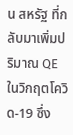น สหรัฐ ที่กลับมาเพิ่มปริมาณ QE ในวิกฤตโควิด-19 ซึ่ง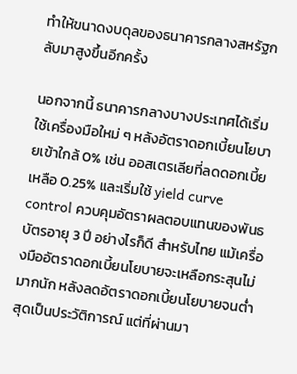ทำให้ขนาดงบดุลของธนาคารกลางสหรัฐกลับมาสูงขึ้นอีกครั้ง

นอกจากนี้ ธนาคารกลางบางประเทศได้เริ่มใช้เครื่องมือใหม่ ๆ หลังอัตราดอกเบี้ยนโยบายเข้าใกล้ 0% เช่น ออสเตรเลียที่ลดดอกเบี้ยเหลือ 0.25% และเริ่มใช้ yield curve control ควบคุมอัตราผลตอบแทนของพันธบัตรอายุ 3 ปี อย่างไรก็ดี สำหรับไทย แม้เครื่องมืออัตราดอกเบี้ยนโยบายจะเหลือกระสุนไม่มากนัก หลังลดอัตราดอกเบี้ยนโยบายจนต่ำสุดเป็นประวัติการณ์ แต่ที่ผ่านมา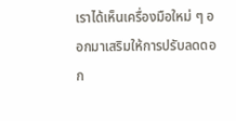เราได้เห็นเครื่องมือใหม่ ๆ ออกมาเสริมให้การปรับลดดอก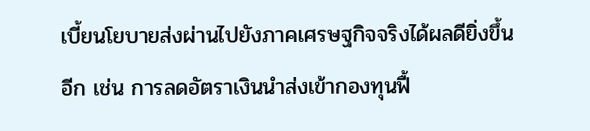เบี้ยนโยบายส่งผ่านไปยังภาคเศรษฐกิจจริงได้ผลดียิ่งขึ้นอีก เช่น การลดอัตราเงินนำส่งเข้ากองทุนฟื้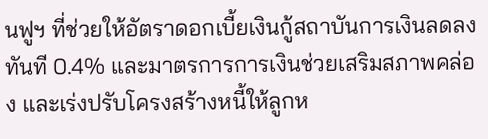นฟูฯ ที่ช่วยให้อัตราดอกเบี้ยเงินกู้สถาบันการเงินลดลงทันที 0.4% และมาตรการการเงินช่วยเสริมสภาพคล่อง และเร่งปรับโครงสร้างหนี้ให้ลูกห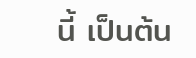นี้ เป็นต้น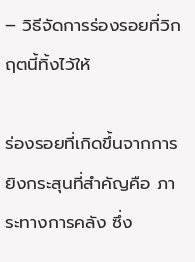– วิธีจัดการร่องรอยที่วิกฤตนี้ทิ้งไว้ให้

ร่องรอยที่เกิดขึ้นจากการยิงกระสุนที่สำคัญคือ ภาระทางการคลัง ซึ่ง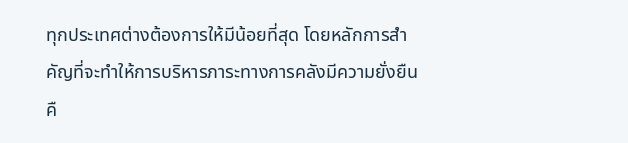ทุกประเทศต่างต้องการให้มีน้อยที่สุด โดยหลักการสำคัญที่จะทำให้การบริหารภาระทางการคลังมีความยั่งยืนคื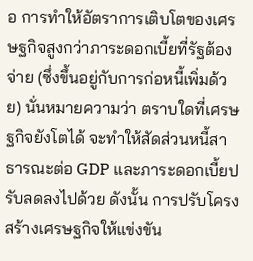อ การทำให้อัตราการเติบโตของเศรษฐกิจสูงกว่าภาระดอกเบี้ยที่รัฐต้องจ่าย (ซึ่งขึ้นอยู่กับการก่อหนี้เพิ่มด้วย) นั่นหมายความว่า ตราบใดที่เศรษฐกิจยังโตได้ จะทำให้สัดส่วนหนี้สาธารณะต่อ GDP และภาระดอกเบี้ยปรับลดลงไปด้วย ดังนั้น การปรับโครงสร้างเศรษฐกิจให้แข่งขัน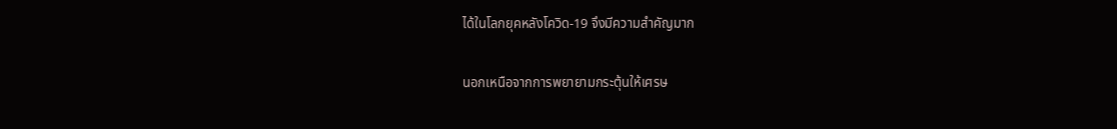ได้ในโลกยุคหลังโควิด-19 จึงมีความสำคัญมาก

นอกเหนือจากการพยายามกระตุ้นให้เศรษ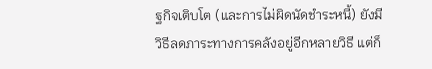ฐกิจเติบโต (และการไม่ผิดนัดชำระหนี้) ยังมีวิธีลดภาระทางการคลังอยู่อีกหลายวิธี แต่ก็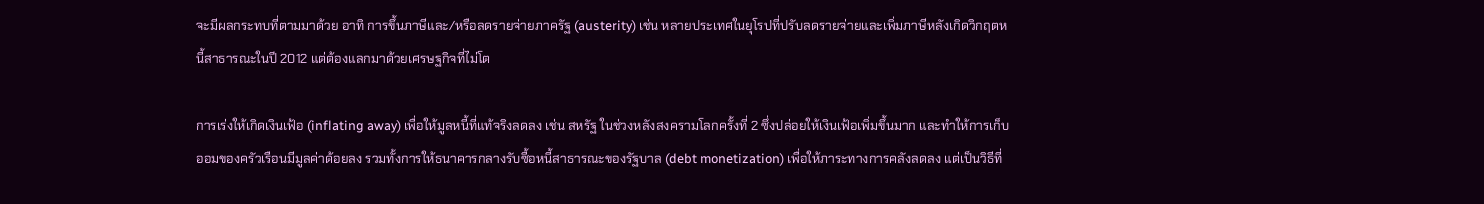จะมีผลกระทบที่ตามมาด้วย อาทิ การขึ้นภาษีและ/หรือลดรายจ่ายภาครัฐ (austerity) เช่น หลายประเทศในยุโรปที่ปรับลดรายจ่ายและเพิ่มภาษีหลังเกิดวิกฤตหนี้สาธารณะในปี 2012 แต่ต้องแลกมาด้วยเศรษฐกิจที่ไม่โต

การเร่งให้เกิดเงินเฟ้อ (inflating away) เพื่อให้มูลหนี้ที่แท้จริงลดลง เช่น สหรัฐ ในช่วงหลังสงครามโลกครั้งที่ 2 ซึ่งปล่อยให้เงินเฟ้อเพิ่มขึ้นมาก และทำให้การเก็บออมของครัวเรือนมีมูลค่าด้อยลง รวมทั้งการให้ธนาคารกลางรับซื้อหนี้สาธารณะของรัฐบาล (debt monetization) เพื่อให้ภาระทางการคลังลดลง แต่เป็นวิธีที่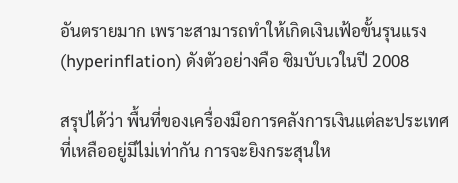อันตรายมาก เพราะสามารถทำให้เกิดเงินเฟ้อขั้นรุนแรง (hyperinflation) ดังตัวอย่างคือ ซิมบับเวในปี 2008

สรุปได้ว่า พื้นที่ของเครื่องมือการคลังการเงินแต่ละประเทศที่เหลืออยู่มีไม่เท่ากัน การจะยิงกระสุนให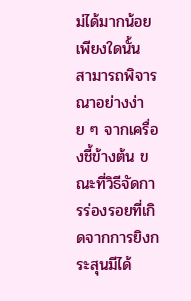ม่ได้มากน้อยเพียงใดนั้น สามารถพิจารณาอย่างง่าย ๆ จากเครื่องชี้ข้างต้น ขณะที่วิธีจัดการร่องรอยที่เกิดจากการยิงกระสุนมีได้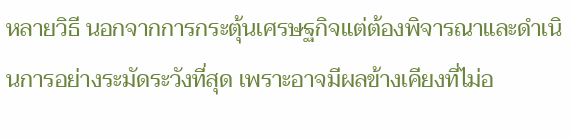หลายวิธี นอกจากการกระตุ้นเศรษฐกิจแต่ต้องพิจารณาและดำเนินการอย่างระมัดระวังที่สุด เพราะอาจมีผลข้างเคียงที่ไม่อ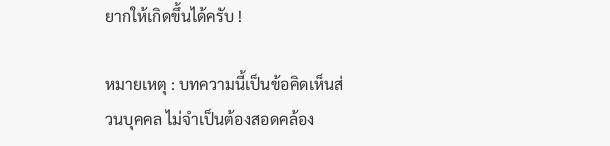ยากให้เกิดขึ้นได้ครับ !

หมายเหตุ : บทความนี้เป็นข้อคิดเห็นส่วนบุคคล ไม่จำเป็นต้องสอดคล้อง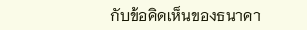กับข้อคิดเห็นของธนาคา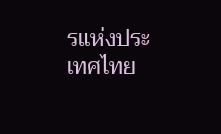รแห่งประเทศไทย